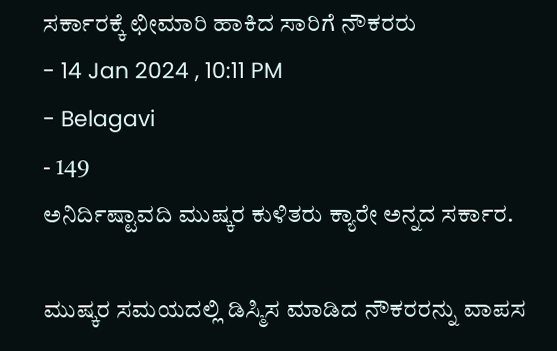ಸರ್ಕಾರಕ್ಕೆ ಛೀಮಾರಿ ಹಾಕಿದ ಸಾರಿಗೆ ನೌಕರರು
- 14 Jan 2024 , 10:11 PM
- Belagavi
- 149
ಅನಿರ್ದಿಷ್ಟಾವದಿ ಮುಷ್ಕರ ಕುಳಿತರು ಕ್ಯಾರೇ ಅನ್ನದ ಸರ್ಕಾರ.

ಮುಷ್ಕರ ಸಮಯದಲ್ಲಿ ಡಿಸ್ಮಿಸ ಮಾಡಿದ ನೌಕರರನ್ನು ವಾಪಸ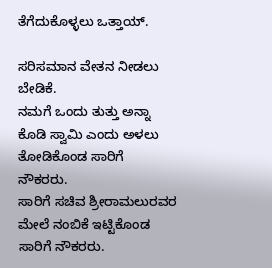ತೆಗೆದುಕೊಳ್ಳಲು ಒತ್ತಾಯ್.

ಸರಿಸಮಾನ ವೇತನ ನೀಡಲು ಬೇಡಿಕೆ.
ನಮಗೆ ಒಂದು ತುತ್ತು ಅನ್ನಾ ಕೊಡಿ ಸ್ವಾಮಿ ಎಂದು ಅಳಲು ತೋಡಿಕೊಂಡ ಸಾರಿಗೆ ನೌಕರರು.
ಸಾರಿಗೆ ಸಚಿವ ಶ್ರೀರಾಮಲುರವರ ಮೇಲೆ ನಂಬಿಕೆ ಇಟ್ಟಿಕೊಂಡ ಸಾರಿಗೆ ನೌಕರರು.